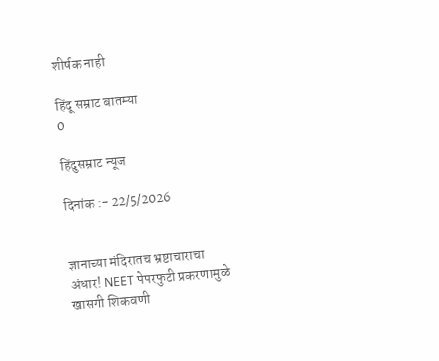शीर्षक नाही

हिंदू सम्राट बातम्या
0

हिंदुसम्राट न्यूज

दिनांक :- 22/5/2026


ज्ञानाच्या मंदिरातच भ्रष्टाचाराचा अंधार! NEET पेपरफुटी प्रकरणामुळे खासगी शिकवणी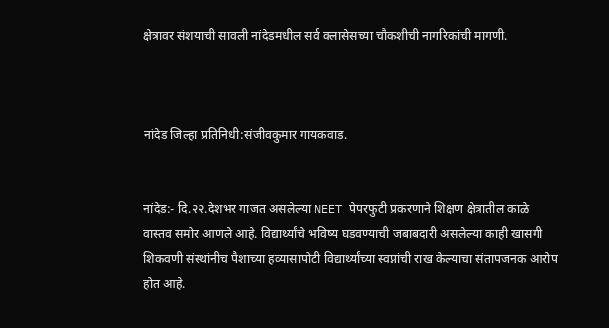क्षेत्रावर संशयाची सावली नांदेडमधील सर्व क्लासेसच्या चौकशीची नागरिकांची मागणी.



नांदेड जिल्हा प्रतिनिधी:संजीवकुमार गायकवाड.


नांदेड:- दि.२२.देशभर गाजत असलेल्या NEET पेपरफुटी प्रकरणाने शिक्षण क्षेत्रातील काळे वास्तव समोर आणले आहे. विद्यार्थ्यांचे भविष्य घडवण्याची जबाबदारी असलेल्या काही खासगी शिकवणी संस्थांनीच पैशाच्या हव्यासापोटी विद्यार्थ्यांच्या स्वप्नांची राख केल्याचा संतापजनक आरोप होत आहे.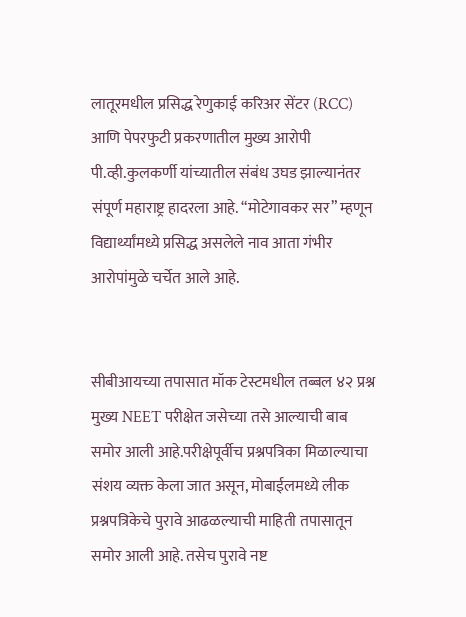लातूरमधील प्रसिद्ध रेणुकाई करिअर सेंटर (RCC) आणि पेपरफुटी प्रकरणातील मुख्य आरोपी पी.व्ही.कुलकर्णी यांच्यातील संबंध उघड झाल्यानंतर संपूर्ण महाराष्ट्र हादरला आहे. “मोटेगावकर सर” म्हणून विद्यार्थ्यांमध्ये प्रसिद्ध असलेले नाव आता गंभीर आरोपांमुळे चर्चेत आले आहे.


सीबीआयच्या तपासात मॉक टेस्टमधील तब्बल ४२ प्रश्न मुख्य NEET परीक्षेत जसेच्या तसे आल्याची बाब समोर आली आहे.परीक्षेपूर्वीच प्रश्नपत्रिका मिळाल्याचा संशय व्यक्त केला जात असून, मोबाईलमध्ये लीक प्रश्नपत्रिकेचे पुरावे आढळल्याची माहिती तपासातून समोर आली आहे. तसेच पुरावे नष्ट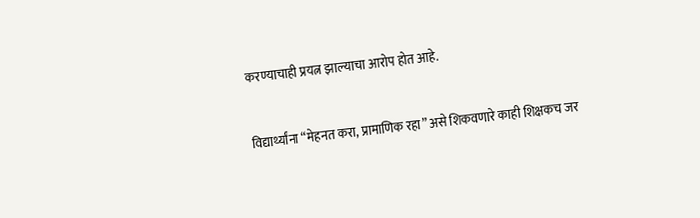करण्याचाही प्रयत्न झाल्याचा आरोप होत आहे.


विद्यार्थ्यांना “मेहनत करा, प्रामाणिक रहा” असे शिकवणारे काही शिक्षकच जर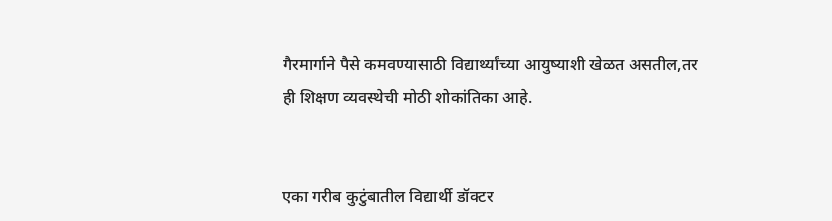गैरमार्गाने पैसे कमवण्यासाठी विद्यार्थ्यांच्या आयुष्याशी खेळत असतील,तर ही शिक्षण व्यवस्थेची मोठी शोकांतिका आहे.


एका गरीब कुटुंबातील विद्यार्थी डॉक्टर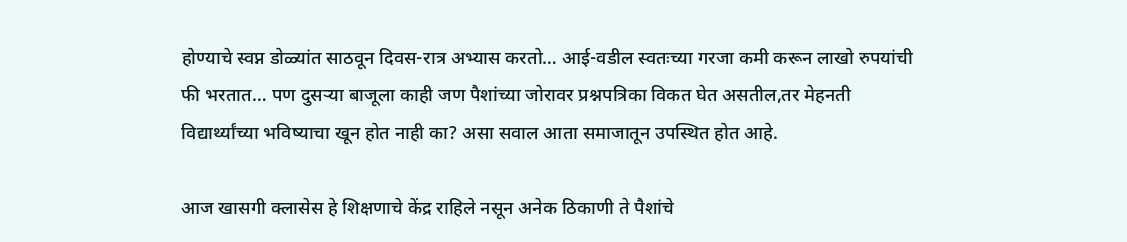होण्याचे स्वप्न डोळ्यांत साठवून दिवस-रात्र अभ्यास करतो… आई-वडील स्वतःच्या गरजा कमी करून लाखो रुपयांची फी भरतात… पण दुसऱ्या बाजूला काही जण पैशांच्या जोरावर प्रश्नपत्रिका विकत घेत असतील,तर मेहनती विद्यार्थ्यांच्या भविष्याचा खून होत नाही का? असा सवाल आता समाजातून उपस्थित होत आहे.

आज खासगी क्लासेस हे शिक्षणाचे केंद्र राहिले नसून अनेक ठिकाणी ते पैशांचे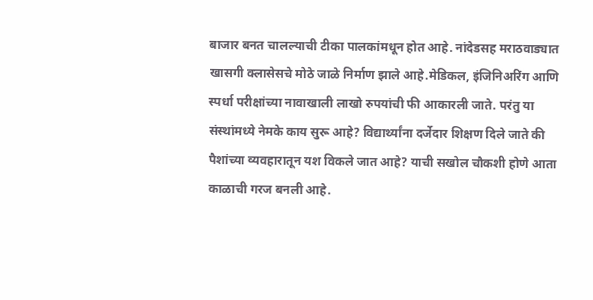बाजार बनत चालल्याची टीका पालकांमधून होत आहे. नांदेडसह मराठवाड्यात खासगी क्लासेसचे मोठे जाळे निर्माण झाले आहे.मेडिकल, इंजिनिअरिंग आणि स्पर्धा परीक्षांच्या नावाखाली लाखो रुपयांची फी आकारली जाते. परंतु या संस्थांमध्ये नेमके काय सुरू आहे? विद्यार्थ्यांना दर्जेदार शिक्षण दिले जाते की पैशांच्या व्यवहारातून यश विकले जात आहे? याची सखोल चौकशी होणे आता काळाची गरज बनली आहे.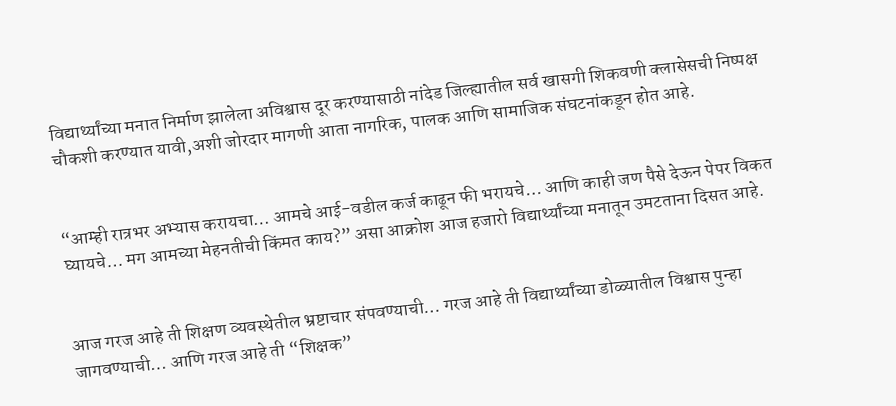विद्यार्थ्यांच्या मनात निर्माण झालेला अविश्वास दूर करण्यासाठी नांदेड जिल्ह्यातील सर्व खासगी शिकवणी क्लासेसची निष्पक्ष चौकशी करण्यात यावी,अशी जोरदार मागणी आता नागरिक, पालक आणि सामाजिक संघटनांकडून होत आहे.


“आम्ही रात्रभर अभ्यास करायचा… आमचे आई-वडील कर्ज काढून फी भरायचे… आणि काही जण पैसे देऊन पेपर विकत घ्यायचे… मग आमच्या मेहनतीची किंमत काय?” असा आक्रोश आज हजारो विद्यार्थ्यांच्या मनातून उमटताना दिसत आहे.


आज गरज आहे ती शिक्षण व्यवस्थेतील भ्रष्टाचार संपवण्याची… गरज आहे ती विद्यार्थ्यांच्या डोळ्यातील विश्वास पुन्हा जागवण्याची… आणि गरज आहे ती “शिक्षक”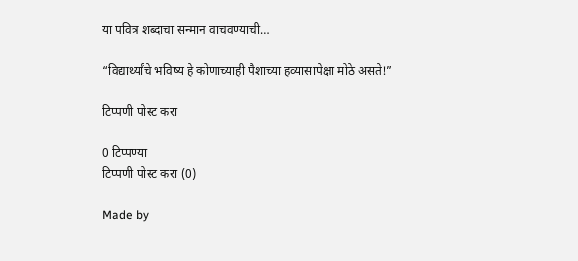या पवित्र शब्दाचा सन्मान वाचवण्याची…

“विद्यार्थ्यांचे भविष्य हे कोणाच्याही पैशाच्या हव्यासापेक्षा मोठे असते!”

टिप्पणी पोस्ट करा

0 टिप्पण्या
टिप्पणी पोस्ट करा (0)

Made by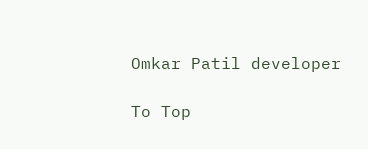Omkar Patil developer

To Top